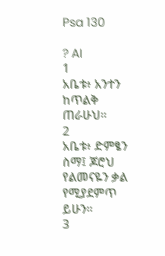Psa 130

? AI
1
አቤቱ፥ አንተን ከጥልቅ ጠራሁህ።
2
አቤቱ፥ ድምፄን ስማ፤ ጆሮህ የልመናዬን ቃል የሚያደምጥ ይሁን።
3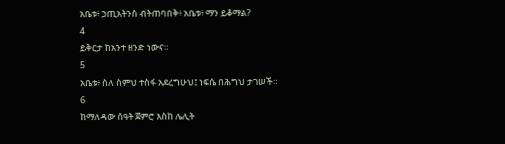አቤቱ፥ ኃጢአትንስ ብትጠባበቅ፥ አቤቱ፥ ማን ይቆማል?
4
ይቅርታ ከአንተ ዘንድ ነውና።
5
አቤቱ፥ ስለ ስምህ ተስፋ አደረግሁህ፤ ነፍሴ በሕግህ ታገሠች።
6
ከማለዳው ሰዓት ጀምሮ እስከ ሌሊት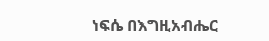ነፍሴ በእግዚአብሔር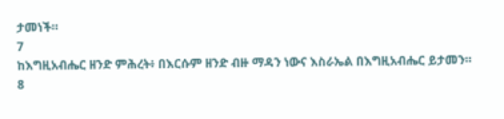ታመነች።
7
ከእግዚአብሔር ዘንድ ምሕረት፥ በእርሱም ዘንድ ብዙ ማዳን ነውና እስራኤል በእግዚአብሔር ይታመን።
8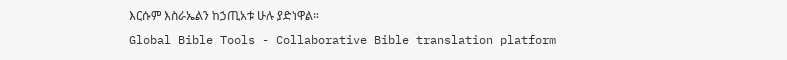እርሱም እስራኤልን ከኃጢአቱ ሁሉ ያድነዋል።
Global Bible Tools - Collaborative Bible translation platform